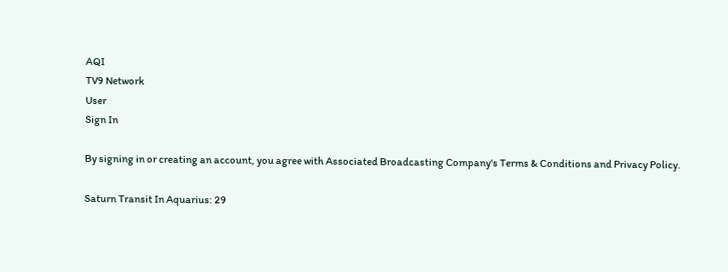AQI
TV9 Network
User
Sign In

By signing in or creating an account, you agree with Associated Broadcasting Company's Terms & Conditions and Privacy Policy.

Saturn Transit In Aquarius: 29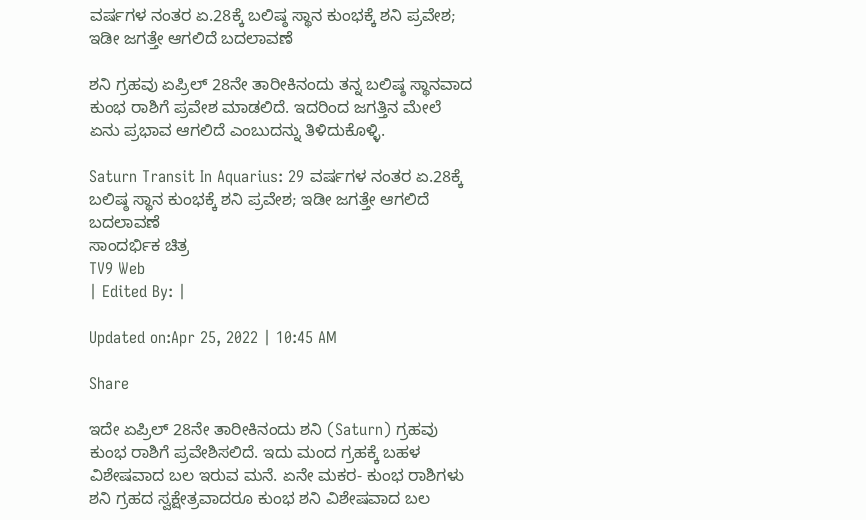ವರ್ಷಗಳ ನಂತರ ಏ.28ಕ್ಕೆ ಬಲಿಷ್ಠ ಸ್ಥಾನ ಕುಂಭಕ್ಕೆ ಶನಿ ಪ್ರವೇಶ; ಇಡೀ ಜಗತ್ತೇ ಆಗಲಿದೆ ಬದಲಾವಣೆ

ಶನಿ ಗ್ರಹವು ಏಪ್ರಿಲ್ 28ನೇ ತಾರೀಕಿನಂದು ತನ್ನ ಬಲಿಷ್ಠ ಸ್ಥಾನವಾದ ಕುಂಭ ರಾಶಿಗೆ ಪ್ರವೇಶ ಮಾಡಲಿದೆ. ಇದರಿಂದ ಜಗತ್ತಿನ ಮೇಲೆ ಏನು ಪ್ರಭಾವ ಆಗಲಿದೆ ಎಂಬುದನ್ನು ತಿಳಿದುಕೊಳ್ಳಿ.

Saturn Transit In Aquarius: 29 ವರ್ಷಗಳ ನಂತರ ಏ.28ಕ್ಕೆ ಬಲಿಷ್ಠ ಸ್ಥಾನ ಕುಂಭಕ್ಕೆ ಶನಿ ಪ್ರವೇಶ; ಇಡೀ ಜಗತ್ತೇ ಆಗಲಿದೆ ಬದಲಾವಣೆ
ಸಾಂದರ್ಭಿಕ ಚಿತ್ರ
TV9 Web
| Edited By: |

Updated on:Apr 25, 2022 | 10:45 AM

Share

ಇದೇ ಏಪ್ರಿಲ್ 28ನೇ ತಾರೀಕಿನಂದು ಶನಿ (Saturn) ಗ್ರಹವು ಕುಂಭ ರಾಶಿಗೆ ಪ್ರವೇಶಿಸಲಿದೆ. ಇದು ಮಂದ ಗ್ರಹಕ್ಕೆ ಬಹಳ ವಿಶೇಷವಾದ ಬಲ ಇರುವ ಮನೆ. ಏನೇ ಮಕರ- ಕುಂಭ ರಾಶಿಗಳು ಶನಿ ಗ್ರಹದ ಸ್ವಕ್ಷೇತ್ರವಾದರೂ ಕುಂಭ ಶನಿ ವಿಶೇಷವಾದ ಬಲ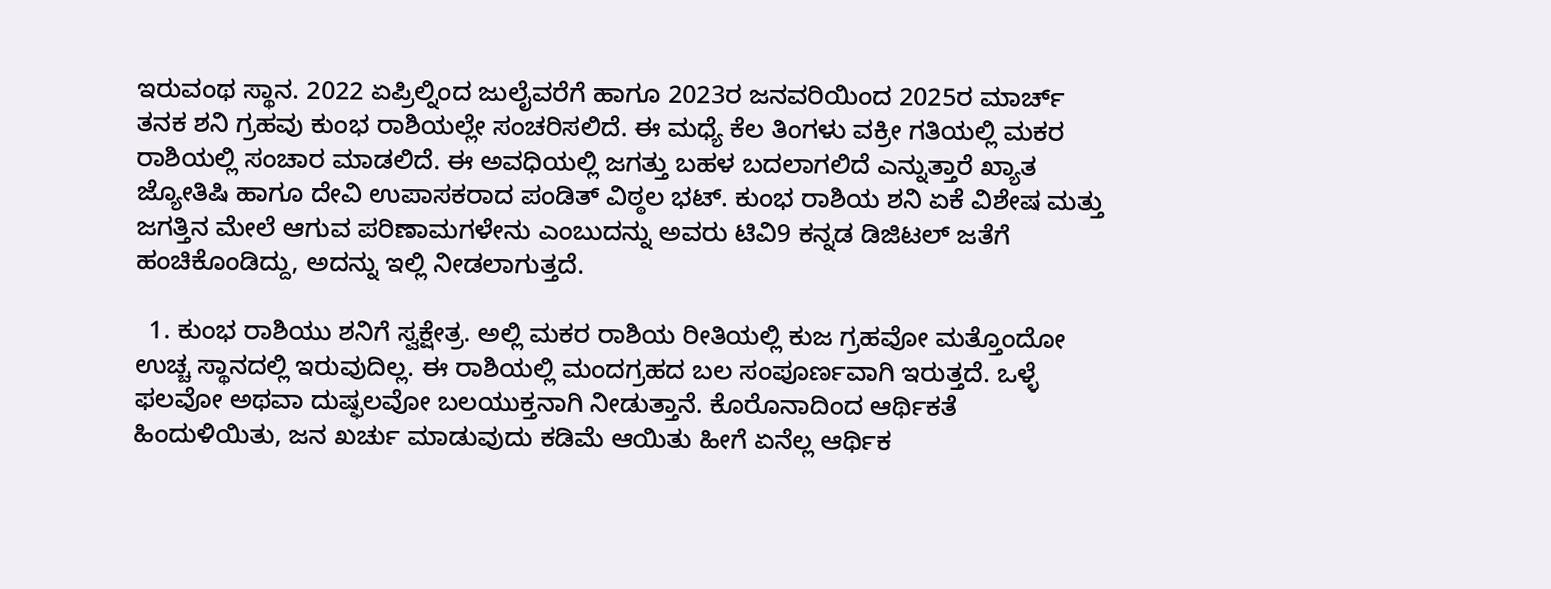ಇರುವಂಥ ಸ್ಥಾನ. 2022 ಏಪ್ರಿಲ್ನಿಂದ ಜುಲೈವರೆಗೆ ಹಾಗೂ 2023ರ ಜನವರಿಯಿಂದ 2025ರ ಮಾರ್ಚ್ ತನಕ ಶನಿ ಗ್ರಹವು ಕುಂಭ ರಾಶಿಯಲ್ಲೇ ಸಂಚರಿಸಲಿದೆ. ಈ ಮಧ್ಯೆ ಕೆಲ ತಿಂಗಳು ವಕ್ರೀ ಗತಿಯಲ್ಲಿ ಮಕರ ರಾಶಿಯಲ್ಲಿ ಸಂಚಾರ ಮಾಡಲಿದೆ. ಈ ಅವಧಿಯಲ್ಲಿ ಜಗತ್ತು ಬಹಳ ಬದಲಾಗಲಿದೆ ಎನ್ನುತ್ತಾರೆ ಖ್ಯಾತ ಜ್ಯೋತಿಷಿ ಹಾಗೂ ದೇವಿ ಉಪಾಸಕರಾದ ಪಂಡಿತ್ ವಿಠ್ಠಲ ಭಟ್. ಕುಂಭ ರಾಶಿಯ ಶನಿ ಏಕೆ ವಿಶೇಷ ಮತ್ತು ಜಗತ್ತಿನ ಮೇಲೆ ಆಗುವ ಪರಿಣಾಮಗಳೇನು ಎಂಬುದನ್ನು ಅವರು ಟಿವಿ9 ಕನ್ನಡ ಡಿಜಿಟಲ್ ಜತೆಗೆ ಹಂಚಿಕೊಂಡಿದ್ದು, ಅದನ್ನು ಇಲ್ಲಿ ನೀಡಲಾಗುತ್ತದೆ.

  1. ಕುಂಭ ರಾಶಿಯು ಶನಿಗೆ ಸ್ವಕ್ಷೇತ್ರ. ಅಲ್ಲಿ ಮಕರ ರಾಶಿಯ ರೀತಿಯಲ್ಲಿ ಕುಜ ಗ್ರಹವೋ ಮತ್ತೊಂದೋ ಉಚ್ಚ ಸ್ಥಾನದಲ್ಲಿ ಇರುವುದಿಲ್ಲ. ಈ ರಾಶಿಯಲ್ಲಿ ಮಂದಗ್ರಹದ ಬಲ ಸಂಪೂರ್ಣವಾಗಿ ಇರುತ್ತದೆ. ಒಳ್ಳೆ ಫಲವೋ ಅಥವಾ ದುಷ್ಫಲವೋ ಬಲಯುಕ್ತನಾಗಿ ನೀಡುತ್ತಾನೆ. ಕೊರೊನಾದಿಂದ ಆರ್ಥಿಕತೆ ಹಿಂದುಳಿಯಿತು, ಜನ ಖರ್ಚು ಮಾಡುವುದು ಕಡಿಮೆ ಆಯಿತು ಹೀಗೆ ಏನೆಲ್ಲ ಆರ್ಥಿಕ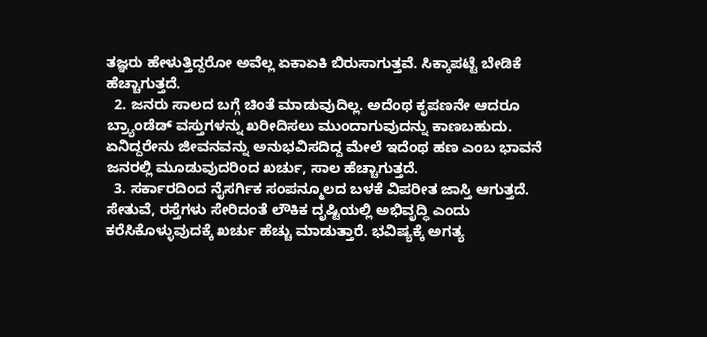ತಜ್ಞರು ಹೇಳುತ್ತಿದ್ದರೋ ಅವೆಲ್ಲ ಏಕಾಏಕಿ ಬಿರುಸಾಗುತ್ತವೆ. ಸಿಕ್ಕಾಪಟ್ಟೆ ಬೇಡಿಕೆ ಹೆಚ್ಚಾಗುತ್ತದೆ.
  2. ಜನರು ಸಾಲದ ಬಗ್ಗೆ ಚಿಂತೆ ಮಾಡುವುದಿಲ್ಲ. ಅದೆಂಥ ಕೃಪಣನೇ ಆದರೂ ಬ್ರ್ಯಾಂಡೆಡ್ ವಸ್ತುಗಳನ್ನು ಖರೀದಿಸಲು ಮುಂದಾಗುವುದನ್ನು ಕಾಣಬಹುದು. ಏನಿದ್ದರೇನು ಜೀವನವನ್ನು ಅನುಭವಿಸದಿದ್ದ ಮೇಲೆ ಇದೆಂಥ ಹಣ ಎಂಬ ಭಾವನೆ ಜನರಲ್ಲಿ ಮೂಡುವುದರಿಂದ ಖರ್ಚು, ಸಾಲ ಹೆಚ್ಚಾಗುತ್ತದೆ.
  3. ಸರ್ಕಾರದಿಂದ ನೈಸರ್ಗಿಕ ಸಂಪನ್ಮೂಲದ ಬಳಕೆ ವಿಪರೀತ ಜಾಸ್ತಿ ಆಗುತ್ತದೆ. ಸೇತುವೆ, ರಸ್ತೆಗಳು ಸೇರಿದಂತೆ ಲೌಕಿಕ ದೃಷ್ಟಿಯಲ್ಲಿ ಅಭಿವೃದ್ಧಿ ಎಂದು ಕರೆಸಿಕೊಳ್ಳುವುದಕ್ಕೆ ಖರ್ಚು ಹೆಚ್ಚು ಮಾಡುತ್ತಾರೆ. ಭವಿಷ್ಯಕ್ಕೆ ಅಗತ್ಯ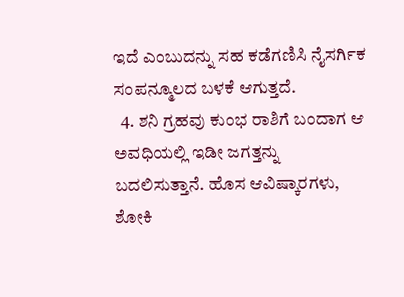ಇದೆ ಎಂಬುದನ್ನು ಸಹ ಕಡೆಗಣಿಸಿ ನೈಸರ್ಗಿಕ ಸಂಪನ್ಮೂಲದ ಬಳಕೆ ಆಗುತ್ತದೆ.
  4. ಶನಿ ಗ್ರಹವು ಕುಂಭ ರಾಶಿಗೆ ಬಂದಾಗ ಆ ಅವಧಿಯಲ್ಲಿ ಇಡೀ ಜಗತ್ತನ್ನು ಬದಲಿಸುತ್ತಾನೆ. ಹೊಸ ಆವಿಷ್ಕಾರಗಳು, ಶೋಕಿ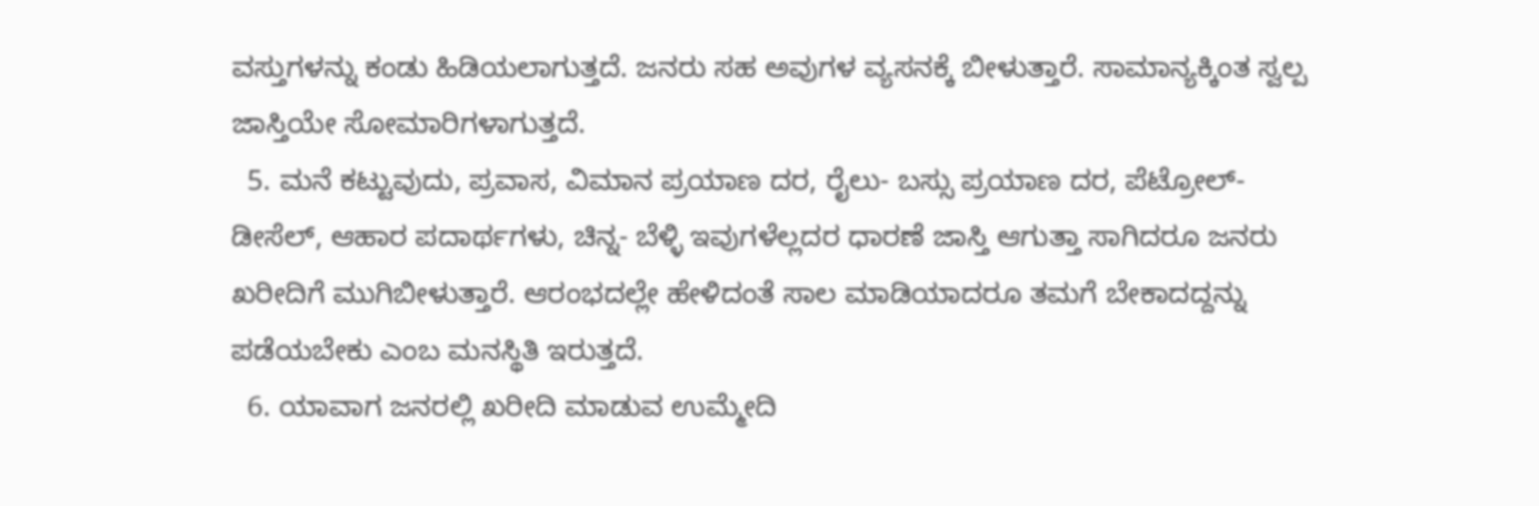ವಸ್ತುಗಳನ್ನು ಕಂಡು ಹಿಡಿಯಲಾಗುತ್ತದೆ. ಜನರು ಸಹ ಅವುಗಳ ವ್ಯಸನಕ್ಕೆ ಬೀಳುತ್ತಾರೆ. ಸಾಮಾನ್ಯಕ್ಕಿಂತ ಸ್ವಲ್ಪ ಜಾಸ್ತಿಯೇ ಸೋಮಾರಿಗಳಾಗುತ್ತದೆ.
  5. ಮನೆ ಕಟ್ಟುವುದು, ಪ್ರವಾಸ, ವಿಮಾನ ಪ್ರಯಾಣ ದರ, ರೈಲು- ಬಸ್ಸು ಪ್ರಯಾಣ ದರ, ಪೆಟ್ರೋಲ್- ಡೀಸೆಲ್, ಆಹಾರ ಪದಾರ್ಥಗಳು, ಚಿನ್ನ- ಬೆಳ್ಳಿ ಇವುಗಳೆಲ್ಲದರ ಧಾರಣೆ ಜಾಸ್ತಿ ಆಗುತ್ತಾ ಸಾಗಿದರೂ ಜನರು ಖರೀದಿಗೆ ಮುಗಿಬೀಳುತ್ತಾರೆ. ಆರಂಭದಲ್ಲೇ ಹೇಳಿದಂತೆ ಸಾಲ ಮಾಡಿಯಾದರೂ ತಮಗೆ ಬೇಕಾದದ್ದನ್ನು ಪಡೆಯಬೇಕು ಎಂಬ ಮನಸ್ಥಿತಿ ಇರುತ್ತದೆ.
  6. ಯಾವಾಗ ಜನರಲ್ಲಿ ಖರೀದಿ ಮಾಡುವ ಉಮ್ಮೇದಿ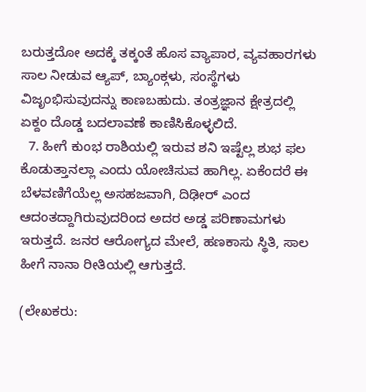ಬರುತ್ತದೋ ಅದಕ್ಕೆ ತಕ್ಕಂತೆ ಹೊಸ ವ್ಯಾಪಾರ, ವ್ಯವಹಾರಗಳು ಸಾಲ ನೀಡುವ ಆ್ಯಪ್, ಬ್ಯಾಂಕ್ಗಳು, ಸಂಸ್ಥೆಗಳು ವಿಜೃಂಭಿಸುವುದನ್ನು ಕಾಣಬಹುದು. ತಂತ್ರಜ್ಞಾನ ಕ್ಷೇತ್ರದಲ್ಲಿ ಏಕ್ದಂ ದೊಡ್ಡ ಬದಲಾವಣೆ ಕಾಣಿಸಿಕೊಳ್ಳಲಿದೆ.
  7. ಹೀಗೆ ಕುಂಭ ರಾಶಿಯಲ್ಲಿ ಇರುವ ಶನಿ ಇಷ್ಟೆಲ್ಲ ಶುಭ ಫಲ ಕೊಡುತ್ತಾನಲ್ಲಾ ಎಂದು ಯೋಚಿಸುವ ಹಾಗಿಲ್ಲ. ಏಕೆಂದರೆ ಈ ಬೆಳವಣಿಗೆಯೆಲ್ಲ ಅಸಹಜವಾಗಿ, ದಿಢೀರ್ ಎಂದ ಆದಂತದ್ದಾಗಿರುವುದರಿಂದ ಅದರ ಅಡ್ಡ ಪರಿಣಾಮಗಳು ಇರುತ್ತದೆ. ಜನರ ಆರೋಗ್ಯದ ಮೇಲೆ, ಹಣಕಾಸು ಸ್ಥಿತಿ, ಸಾಲ ಹೀಗೆ ನಾನಾ ರೀತಿಯಲ್ಲಿ ಆಗುತ್ತದೆ.

(ಲೇಖಕರು: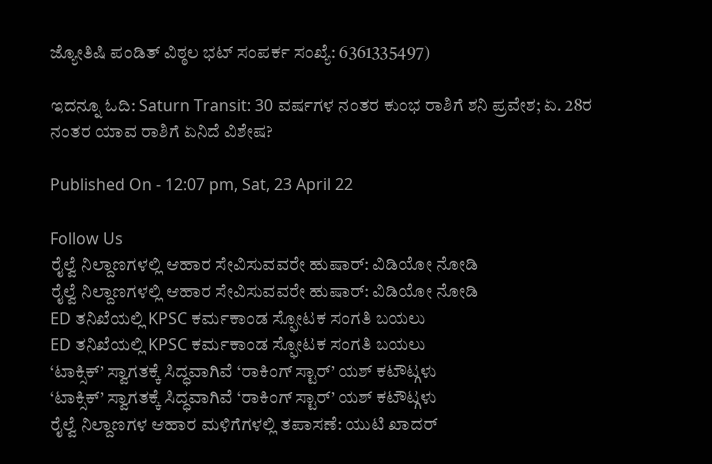ಜ್ಯೋತಿಷಿ ಪಂಡಿತ್ ವಿಠ್ಠಲ ಭಟ್ ಸಂಪರ್ಕ ಸಂಖ್ಯೆ: 6361335497)

ಇದನ್ನೂ ಓದಿ: Saturn Transit: 30 ವರ್ಷಗಳ ನಂತರ ಕುಂಭ ರಾಶಿಗೆ ಶನಿ ಪ್ರವೇಶ; ಏ. 28ರ ನಂತರ ಯಾವ ರಾಶಿಗೆ ಏನಿದೆ ವಿಶೇಷ?

Published On - 12:07 pm, Sat, 23 April 22

Follow Us
ರೈಲ್ವೆ ನಿಲ್ದಾಣಗಳಲ್ಲಿ ಆಹಾರ ಸೇವಿಸುವವರೇ ಹುಷಾರ್: ವಿಡಿಯೋ ನೋಡಿ
ರೈಲ್ವೆ ನಿಲ್ದಾಣಗಳಲ್ಲಿ ಆಹಾರ ಸೇವಿಸುವವರೇ ಹುಷಾರ್: ವಿಡಿಯೋ ನೋಡಿ
ED ತನಿಖೆಯಲ್ಲಿ KPSC ಕರ್ಮಕಾಂಡ ಸ್ಫೋಟಕ ಸಂಗತಿ ಬಯಲು
ED ತನಿಖೆಯಲ್ಲಿ KPSC ಕರ್ಮಕಾಂಡ ಸ್ಫೋಟಕ ಸಂಗತಿ ಬಯಲು
‘ಟಾಕ್ಸಿಕ್’ ಸ್ವಾಗತಕ್ಕೆ ಸಿದ್ಧವಾಗಿವೆ ‘ರಾಕಿಂಗ್ ಸ್ಟಾರ್’ ಯಶ್ ಕಟೌಟ್ಗಳು
‘ಟಾಕ್ಸಿಕ್’ ಸ್ವಾಗತಕ್ಕೆ ಸಿದ್ಧವಾಗಿವೆ ‘ರಾಕಿಂಗ್ ಸ್ಟಾರ್’ ಯಶ್ ಕಟೌಟ್ಗಳು
ರೈಲ್ವೆ ನಿಲ್ದಾಣಗಳ ಆಹಾರ ಮಳಿಗೆಗಳಲ್ಲಿ ತಪಾಸಣೆ: ಯುಟಿ ಖಾದರ್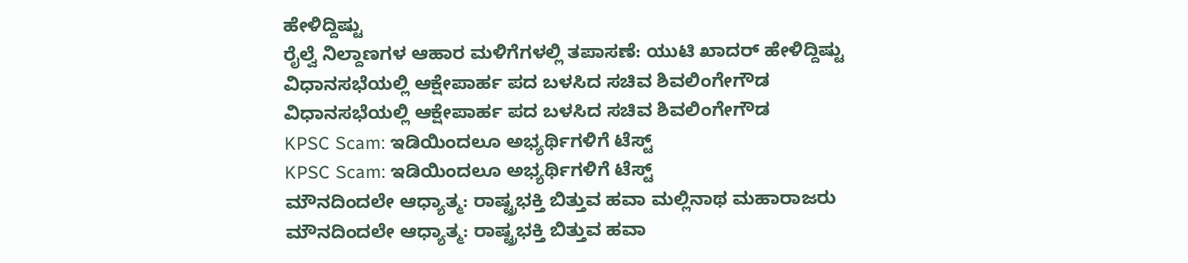ಹೇಳಿದ್ದಿಷ್ಟು
ರೈಲ್ವೆ ನಿಲ್ದಾಣಗಳ ಆಹಾರ ಮಳಿಗೆಗಳಲ್ಲಿ ತಪಾಸಣೆ: ಯುಟಿ ಖಾದರ್ ಹೇಳಿದ್ದಿಷ್ಟು
ವಿಧಾನಸಭೆಯಲ್ಲಿ ಆಕ್ಷೇಪಾರ್ಹ ಪದ ಬಳಸಿದ ಸಚಿವ ಶಿವಲಿಂಗೇಗೌಡ
ವಿಧಾನಸಭೆಯಲ್ಲಿ ಆಕ್ಷೇಪಾರ್ಹ ಪದ ಬಳಸಿದ ಸಚಿವ ಶಿವಲಿಂಗೇಗೌಡ
KPSC Scam: ಇಡಿಯಿಂದಲೂ ಅಭ್ಯರ್ಥಿಗಳಿಗೆ ಟೆಸ್ಟ್
KPSC Scam: ಇಡಿಯಿಂದಲೂ ಅಭ್ಯರ್ಥಿಗಳಿಗೆ ಟೆಸ್ಟ್
ಮೌನದಿಂದಲೇ ಆಧ್ಯಾತ್ಮ: ರಾಷ್ಟ್ರಭಕ್ತಿ ಬಿತ್ತುವ ಹವಾ ಮಲ್ಲಿನಾಥ ಮಹಾರಾಜರು
ಮೌನದಿಂದಲೇ ಆಧ್ಯಾತ್ಮ: ರಾಷ್ಟ್ರಭಕ್ತಿ ಬಿತ್ತುವ ಹವಾ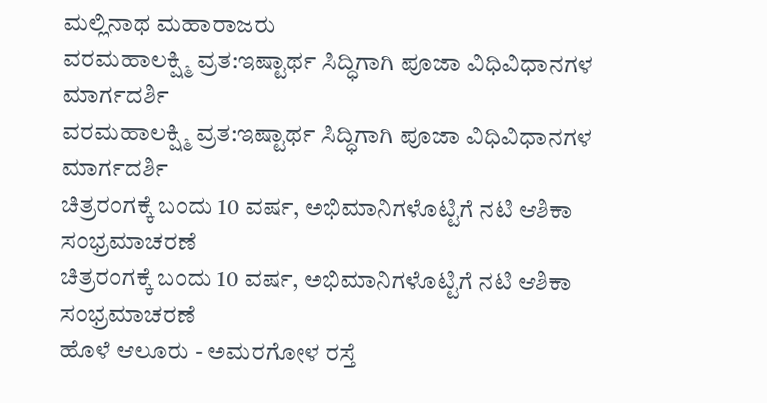ಮಲ್ಲಿನಾಥ ಮಹಾರಾಜರು
ವರಮಹಾಲಕ್ಷ್ಮಿ ವ್ರತ:ಇಷ್ಟಾರ್ಥ ಸಿದ್ಧಿಗಾಗಿ ಪೂಜಾ ವಿಧಿವಿಧಾನಗಳ ಮಾರ್ಗದರ್ಶಿ
ವರಮಹಾಲಕ್ಷ್ಮಿ ವ್ರತ:ಇಷ್ಟಾರ್ಥ ಸಿದ್ಧಿಗಾಗಿ ಪೂಜಾ ವಿಧಿವಿಧಾನಗಳ ಮಾರ್ಗದರ್ಶಿ
ಚಿತ್ರರಂಗಕ್ಕೆ ಬಂದು 10 ವರ್ಷ, ಅಭಿಮಾನಿಗಳೊಟ್ಟಿಗೆ ನಟಿ ಆಶಿಕಾ ಸಂಭ್ರಮಾಚರಣೆ
ಚಿತ್ರರಂಗಕ್ಕೆ ಬಂದು 10 ವರ್ಷ, ಅಭಿಮಾನಿಗಳೊಟ್ಟಿಗೆ ನಟಿ ಆಶಿಕಾ ಸಂಭ್ರಮಾಚರಣೆ
ಹೊಳೆ ಆಲೂರು - ಅಮರಗೋಳ ರಸ್ತೆ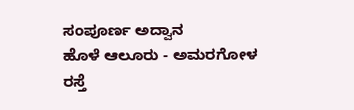ಸಂಪೂರ್ಣ ಅದ್ವಾನ
ಹೊಳೆ ಆಲೂರು - ಅಮರಗೋಳ ರಸ್ತೆ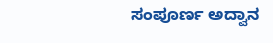ಸಂಪೂರ್ಣ ಅದ್ವಾನ